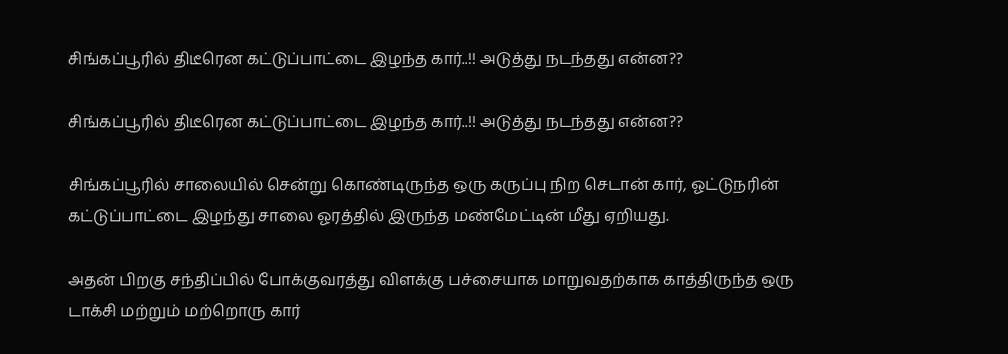சிங்கப்பூரில் திடீரென கட்டுப்பாட்டை இழந்த கார்..!! அடுத்து நடந்தது என்ன??

சிங்கப்பூரில் திடீரென கட்டுப்பாட்டை இழந்த கார்..!! அடுத்து நடந்தது என்ன??

சிங்கப்பூரில் சாலையில் சென்று கொண்டிருந்த ஒரு கருப்பு நிற செடான் கார், ஓட்டுநரின் கட்டுப்பாட்டை இழந்து சாலை ஓரத்தில் இருந்த மண்மேட்டின் மீது ஏறியது.

அதன் பிறகு சந்திப்பில் போக்குவரத்து விளக்கு பச்சையாக மாறுவதற்காக காத்திருந்த ஒரு டாக்சி மற்றும் மற்றொரு கார்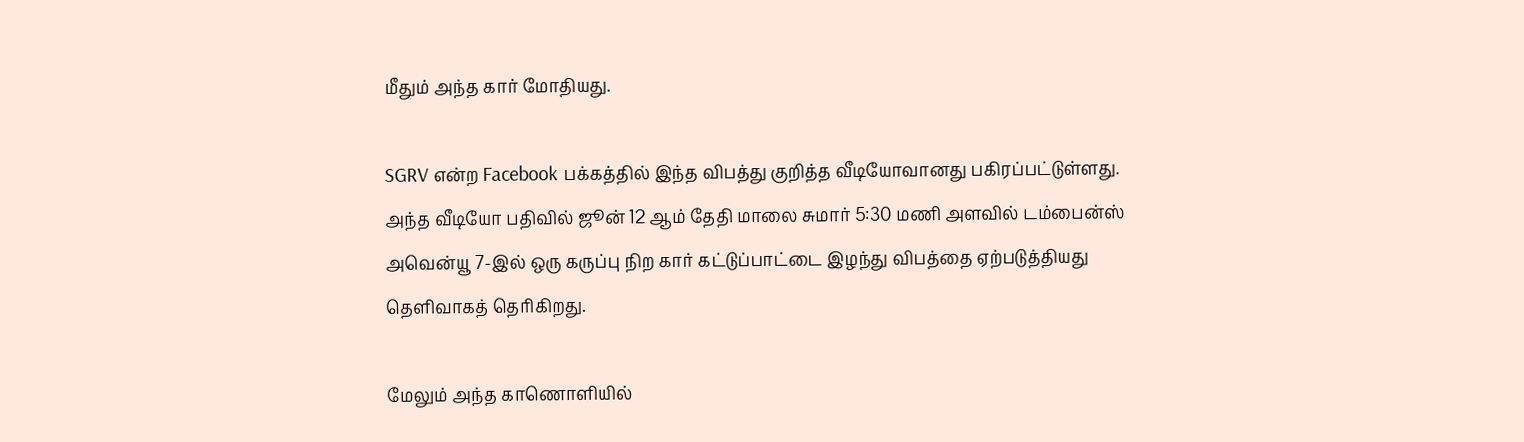மீதும் அந்த கார் மோதியது.

SGRV என்ற Facebook பக்கத்தில் இந்த விபத்து குறித்த வீடியோவானது பகிரப்பட்டுள்ளது. அந்த வீடியோ பதிவில் ஜூன் 12 ஆம் தேதி மாலை சுமார் 5:30 மணி அளவில் டம்பைன்ஸ் அவென்யூ 7-இல் ஒரு கருப்பு நிற கார் கட்டுப்பாட்டை இழந்து விபத்தை ஏற்படுத்தியது தெளிவாகத் தெரிகிறது.

மேலும் அந்த காணொளியில்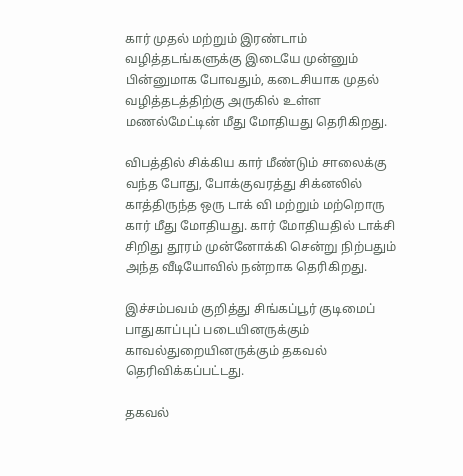கார் முதல் மற்றும் இரண்டாம் வழித்தடங்களுக்கு இடையே முன்னும் பின்னுமாக போவதும், கடைசியாக முதல் வழித்தடத்திற்கு அருகில் உள்ள மணல்மேட்டின் மீது மோதியது தெரிகிறது.

விபத்தில் சிக்கிய கார் மீண்டும் சாலைக்கு வந்த போது, போக்குவரத்து சிக்னலில் காத்திருந்த ஒரு டாக் வி மற்றும் மற்றொரு கார் மீது மோதியது. கார் மோதியதில் டாக்சி சிறிது தூரம் முன்னோக்கி சென்று நிற்பதும் அந்த வீடியோவில் நன்றாக தெரிகிறது.

இச்சம்பவம் குறித்து சிங்கப்பூர் குடிமைப் பாதுகாப்புப் படையினருக்கும் காவல்துறையினருக்கும் தகவல் தெரிவிக்கப்பட்டது.

தகவல்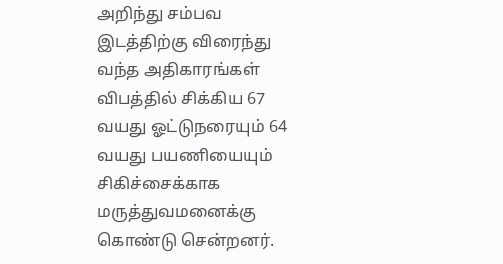அறிந்து சம்பவ இடத்திற்கு விரைந்து வந்த அதிகாரங்கள் விபத்தில் சிக்கிய 67 வயது ஓட்டுநரையும் 64 வயது பயணியையும் சிகிச்சைக்காக மருத்துவமனைக்கு கொண்டு சென்றனர்.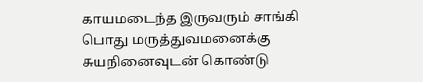காயமடைந்த இருவரும் சாங்கி பொது மருத்துவமனைக்கு சுயநினைவுடன் கொண்டு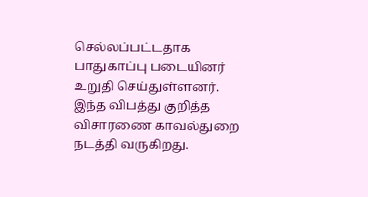செல்லப்பட்டதாக பாதுகாப்பு படையினர் உறுதி செய்துள்ளனர். இந்த விபத்து குறித்த விசாரணை காவல்துறை நடத்தி வருகிறது.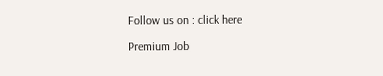Follow us on : click here

Premium Job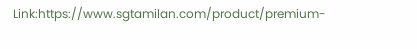Link:https://www.sgtamilan.com/product/premium-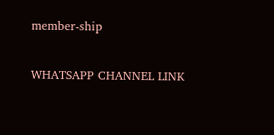member-ship

WHATSAPP CHANNEL LINK